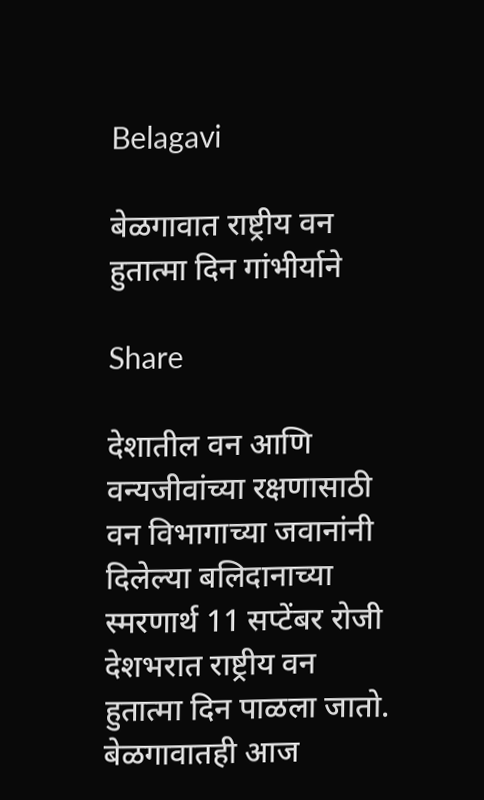Belagavi

बेळगावात राष्ट्रीय वन हुतात्मा दिन गांभीर्याने

Share

देशातील वन आणि वन्यजीवांच्या रक्षणासाठी वन विभागाच्या जवानांनी दिलेल्या बलिदानाच्या स्मरणार्थ 11 सप्टेंबर रोजी देशभरात राष्ट्रीय वन हुतात्मा दिन पाळला जातो. बेळगावातही आज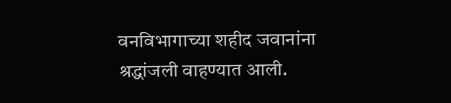वनविभागाच्या शहीद जवानांना श्रद्धांजली वाहण्यात आली.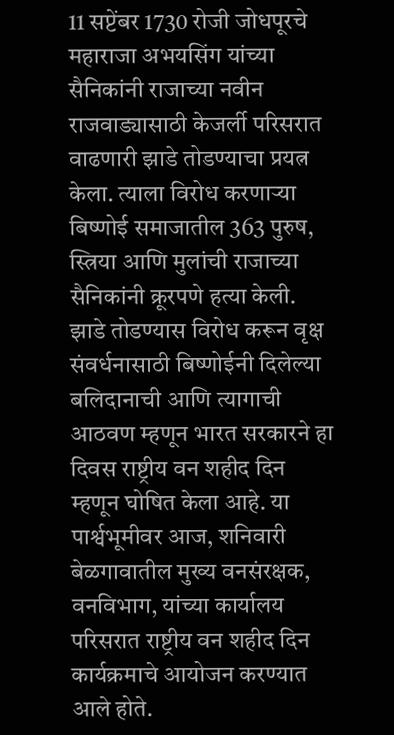11 सप्टेंबर 1730 रोजी जोधपूरचे महाराजा अभयसिंग यांच्या सैनिकांनी राजाच्या नवीन राजवाड्यासाठी केजर्ली परिसरात वाढणारी झाडे तोडण्याचा प्रयत्न केला. त्याला विरोध करणाऱ्या बिष्णोई समाजातील 363 पुरुष, स्त्रिया आणि मुलांची राजाच्या सैनिकांनी क्रूरपणे हत्या केली. झाडे तोडण्यास विरोध करून वृक्ष संवर्धनासाठी बिष्णोईनी दिलेल्या बलिदानाची आणि त्यागाची आठवण म्हणून भारत सरकारने हा दिवस राष्ट्रीय वन शहीद दिन म्हणून घोषित केला आहे. या पार्श्वभूमीवर आज, शनिवारी बेळगावातील मुख्य वनसंरक्षक, वनविभाग, यांच्या कार्यालय परिसरात राष्ट्रीय वन शहीद दिन कार्यक्रमाचे आयोजन करण्यात आले होते.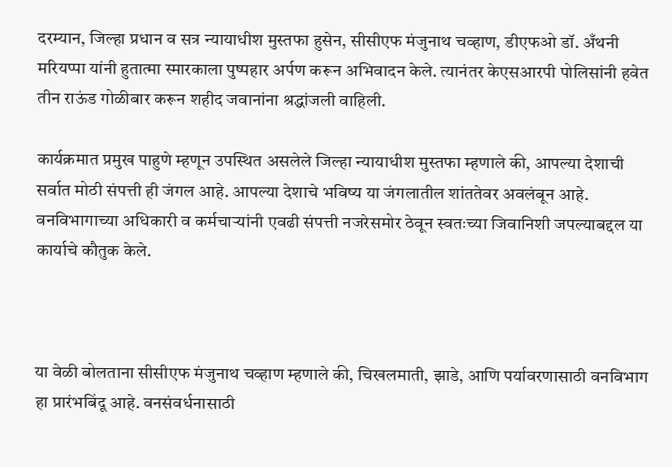दरम्यान, जिल्हा प्रधान व सत्र न्यायाधीश मुस्तफा हुसेन, सीसीएफ मंजुनाथ चव्हाण, डीएफओ डॉ. अँथनी मरियप्पा यांनी हुतात्मा स्मारकाला पुष्पहार अर्पण करून अभिवादन केले. त्यानंतर केएसआरपी पोलिसांनी हवेत तीन राऊंड गोळीबार करून शहीद जवानांना श्रद्धांजली वाहिली.

कार्यक्रमात प्रमुख पाहुणे म्हणून उपस्थित असलेले जिल्हा न्यायाधीश मुस्तफा म्हणाले की, आपल्या देशाची सर्वात मोठी संपत्ती ही जंगल आहे. आपल्या देशाचे भविष्य या जंगलातील शांततेवर अवलंबून आहे. वनविभागाच्या अधिकारी व कर्मचाऱ्यांनी एवढी संपत्ती नजरेसमोर ठेवून स्वतःच्या जिवानिशी जपल्याबद्दल या कार्याचे कौतुक केले.



या वेळी बोलताना सीसीएफ मंजुनाथ चव्हाण म्हणाले की, चिखलमाती, झाडे, आणि पर्यावरणासाठी वनविभाग हा प्रारंभबिंदू आहे. वनसंवर्धनासाठी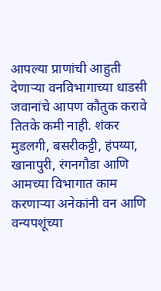आपल्या प्राणांची आहुती देणार्‍या वनविभागाच्या धाडसी जवानांचे आपण कौतुक करावे तितके कमी नाही. शंकर मुडलगी, बसरीकट्टी, हंपय्या, खानापुरी, रंगनगौडा आणि आमच्या विभागात काम करणाऱ्या अनेकांनी वन आणि वन्यपशूंच्या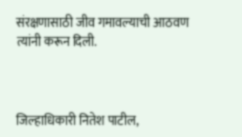संरक्षणासाठी जीव गमावल्याची आठवण त्यांनी करून दिली.



जिल्हाधिकारी नितेश पाटील,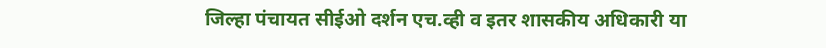जिल्हा पंचायत सीईओ दर्शन एच.व्ही व इतर शासकीय अधिकारी या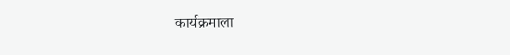कार्यक्रमाला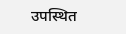उपस्थित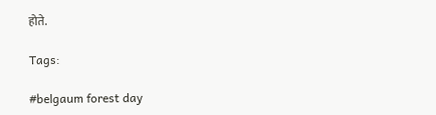होते.

Tags:

#belgaum forest day